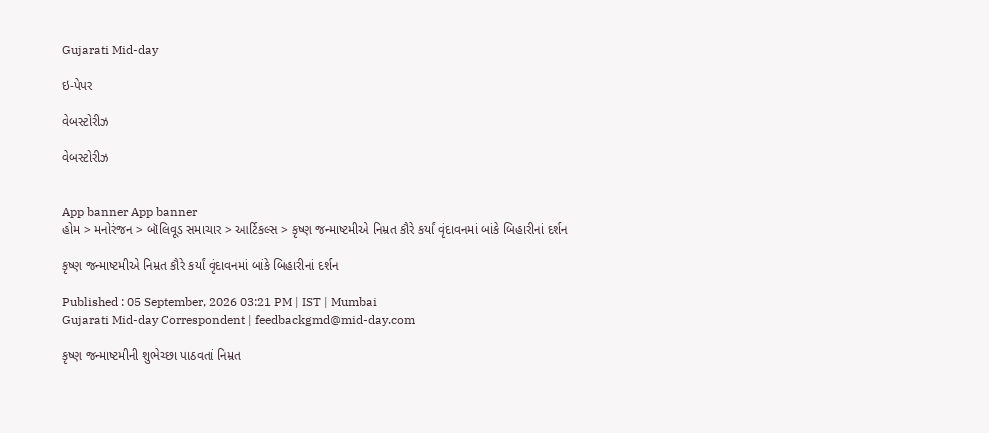Gujarati Mid-day

ઇ-પેપર

વેબસ્ટોરીઝ

વેબસ્ટોરીઝ


App banner App banner
હોમ > મનોરંજન > બૉલિવૂડ સમાચાર > આર્ટિકલ્સ > કૃષ્ણ જન્માષ્ટમીએ નિમ્રત કૌરે કર્યાં વૃંદાવનમાં બાંકે બિહારીનાં દર્શન

કૃષ્ણ જન્માષ્ટમીએ નિમ્રત કૌરે કર્યાં વૃંદાવનમાં બાંકે બિહારીનાં દર્શન

Published : 05 September, 2026 03:21 PM | IST | Mumbai
Gujarati Mid-day Correspondent | feedbackgmd@mid-day.com

કૃષ્ણ જન્માષ્ટમીની શુભેચ્છા પાઠવતાં નિમ્રત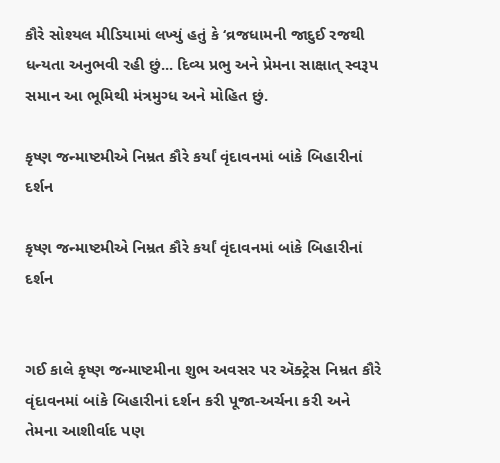કૌરે સોશ્યલ મીડિયામાં લખ્યું હતું કે ‘વ્રજધામની જાદુઈ રજથી ધન્યતા અનુભવી રહી છું... દિવ્ય પ્રભુ અને પ્રેમના સાક્ષાત્ સ્વરૂપ સમાન આ ભૂમિથી મંત્રમુગ્ધ અને મોહિત છું.

કૃષ્ણ જન્માષ્ટમીએ નિમ્રત કૌરે કર્યાં વૃંદાવનમાં બાંકે બિહારીનાં દર્શન

કૃષ્ણ જન્માષ્ટમીએ નિમ્રત કૌરે કર્યાં વૃંદાવનમાં બાંકે બિહારીનાં દર્શન


ગઈ કાલે કૃષ્ણ જન્માષ્ટમીના શુભ અવસર પર ઍક્ટ્રેસ નિમ્રત કૌરે વૃંદાવનમાં બાંકે બિહારીનાં દર્શન કરી પૂજા-અર્ચના કરી અને તેમના આશીર્વાદ પણ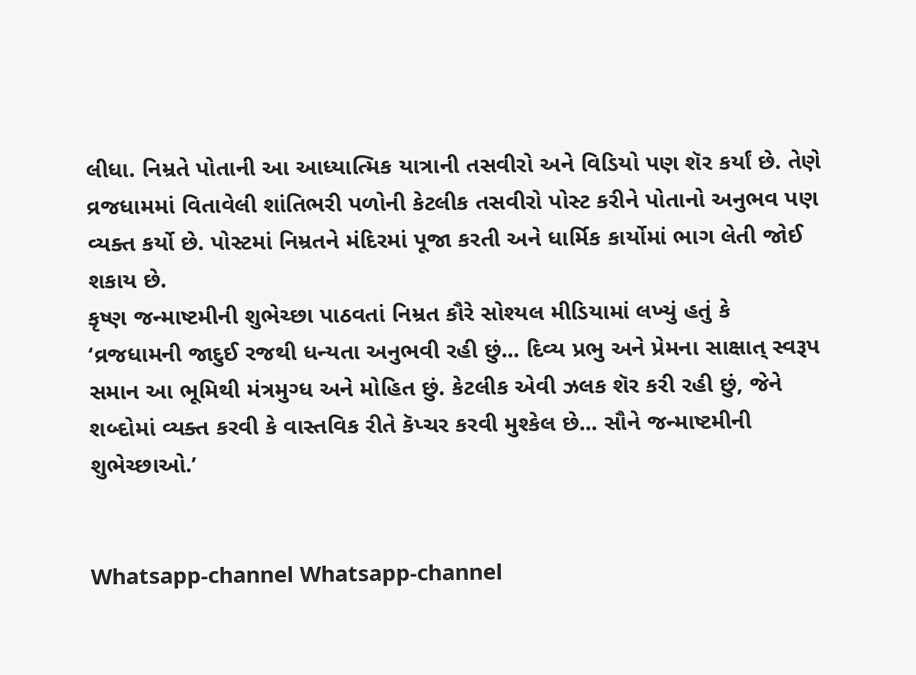લીધા. નિમ્રતે પોતાની આ આધ્યાત્મિક યાત્રાની તસવીરો અને વિડિયો પણ શૅર કર્યાં છે. તેણે વ્રજધામમાં વિતાવેલી શાંતિભરી પળોની કેટલીક તસવીરો પોસ્ટ કરીને પોતાનો અનુભવ પણ વ્યક્ત કર્યો છે. પોસ્ટમાં નિમ્રતને મંદિરમાં પૂજા કરતી અને ધાર્મિક કાર્યોમાં ભાગ લેતી જોઈ શકાય છે.
કૃષ્ણ જન્માષ્ટમીની શુભેચ્છા પાઠવતાં નિમ્રત કૌરે સોશ્યલ મીડિયામાં લખ્યું હતું કે ‘વ્રજધામની જાદુઈ રજથી ધન્યતા અનુભવી રહી છું... દિવ્ય પ્રભુ અને પ્રેમના સાક્ષાત્ સ્વરૂપ સમાન આ ભૂમિથી મંત્રમુગ્ધ અને મોહિત છું. કેટલીક એવી ઝલક શૅર કરી રહી છું, જેને શબ્દોમાં વ્યક્ત કરવી કે વાસ્તવિક રીતે કૅપ્ચર કરવી મુશ્કેલ છે... સૌને જન્માષ્ટમીની શુભેચ્છાઓ.’


Whatsapp-channel Whatsapp-channel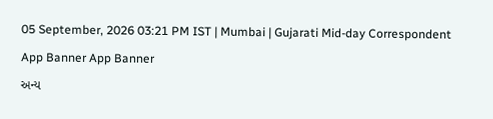05 September, 2026 03:21 PM IST | Mumbai | Gujarati Mid-day Correspondent

App Banner App Banner

અન્ય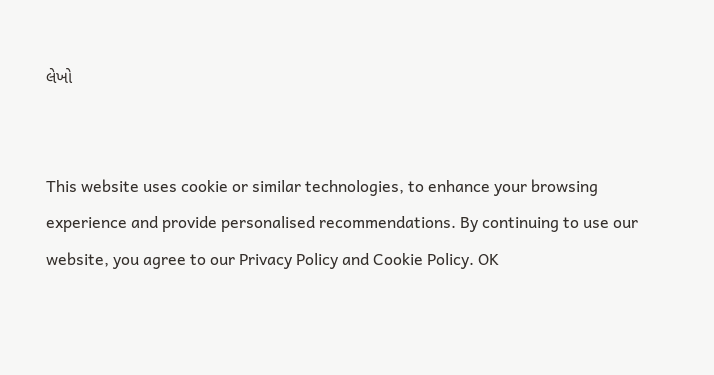લેખો


This website uses cookie or similar technologies, to enhance your browsing experience and provide personalised recommendations. By continuing to use our website, you agree to our Privacy Policy and Cookie Policy. OK